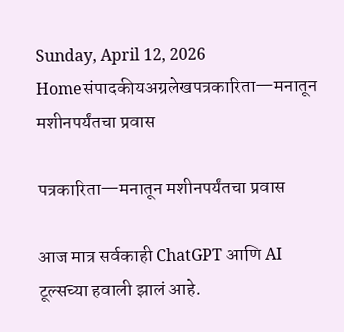Sunday, April 12, 2026
Homeसंपादकीयअग्रलेखपत्रकारिता—मनातून मशीनपर्यंतचा प्रवास

पत्रकारिता—मनातून मशीनपर्यंतचा प्रवास

आज मात्र सर्वकाही ChatGPT आणि AI टूल्सच्या हवाली झालं आहे.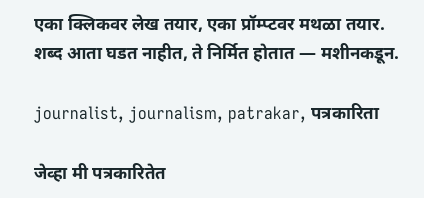एका क्लिकवर लेख तयार, एका प्रॉम्प्टवर मथळा तयार. शब्द आता घडत नाहीत, ते निर्मित होतात — मशीनकडून.

journalist, journalism, patrakar, पत्रकारिता

जेव्हा मी पत्रकारितेत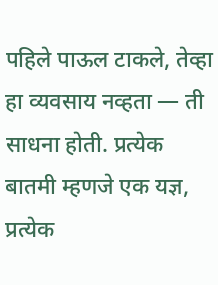पहिले पाऊल टाकले, तेव्हा हा व्यवसाय नव्हता — ती साधना होती. प्रत्येक बातमी म्हणजे एक यज्ञ, प्रत्येक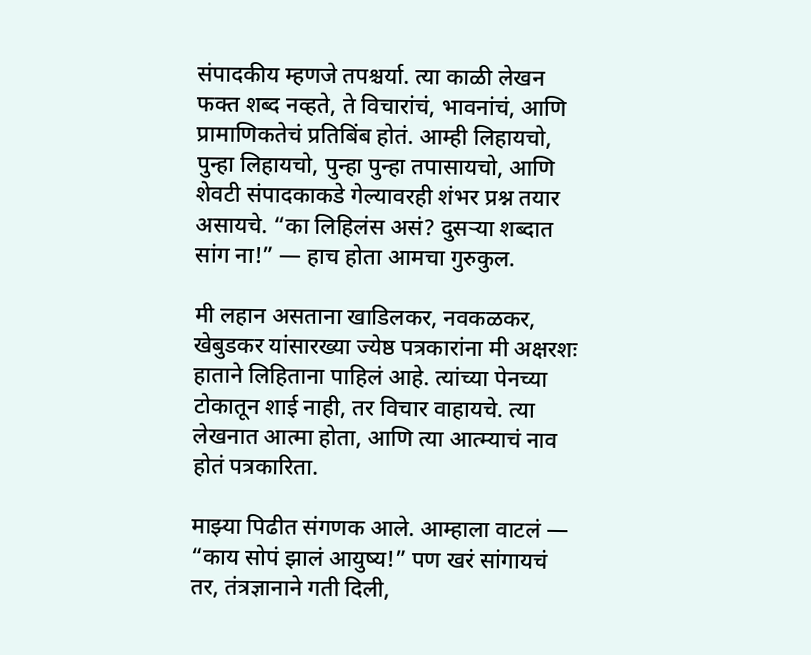संपादकीय म्हणजे तपश्चर्या. त्या काळी लेखन फक्त शब्द नव्हते, ते विचारांचं, भावनांचं, आणि प्रामाणिकतेचं प्रतिबिंब होतं. आम्ही लिहायचो, पुन्हा लिहायचो, पुन्हा पुन्हा तपासायचो, आणि शेवटी संपादकाकडे गेल्यावरही शंभर प्रश्न तयार असायचे. “का लिहिलंस असं? दुसऱ्या शब्दात सांग ना!” — हाच होता आमचा गुरुकुल.

मी लहान असताना खाडिलकर, नवकळकर, खेबुडकर यांसारख्या ज्येष्ठ पत्रकारांना मी अक्षरशः हाताने लिहिताना पाहिलं आहे. त्यांच्या पेनच्या टोकातून शाई नाही, तर विचार वाहायचे. त्या लेखनात आत्मा होता, आणि त्या आत्म्याचं नाव होतं पत्रकारिता.

माझ्या पिढीत संगणक आले. आम्हाला वाटलं — “काय सोपं झालं आयुष्य!” पण खरं सांगायचं तर, तंत्रज्ञानाने गती दिली,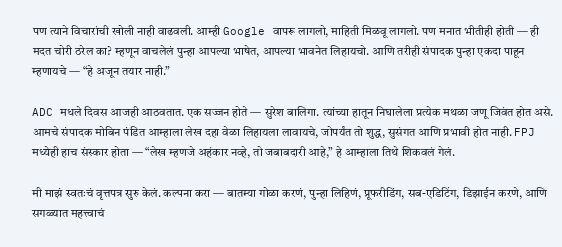पण त्याने विचारांची खोली नाही वाढवली. आम्ही Google वापरू लागलो, माहिती मिळवू लागलो. पण मनात भीतीही होती — ही मदत चोरी ठरेल का? म्हणून वाचलेलं पुन्हा आपल्या भाषेत, आपल्या भावनेत लिहायचो. आणि तरीही संपादक पुन्हा एकदा पाहून म्हणायचे — “हे अजून तयार नाही.”

ADC मधले दिवस आजही आठवतात. एक सज्जन होते — सुरेश बालिगा. त्यांच्या हातून निघालेला प्रत्येक मथळा जणू जिवंत होत असे. आमचे संपादक मोबिन पंडित आम्हाला लेख दहा वेळा लिहायला लावायचे, जोपर्यंत तो शुद्ध, सुसंगत आणि प्रभावी होत नाही. FPJ मध्येही हाच संस्कार होता — “लेख म्हणजे अहंकार नव्हे, तो जबाबदारी आहे,” हे आम्हाला तिथे शिकवलं गेलं.

मी माझं स्वतःचं वृत्तपत्र सुरु केलं. कल्पना करा — बातम्या गोळा करणं, पुन्हा लिहिणं, प्रूफरीडिंग, सब-एडिटिंग, डिझाईन करणे, आणि सगळ्यात महत्त्वाचं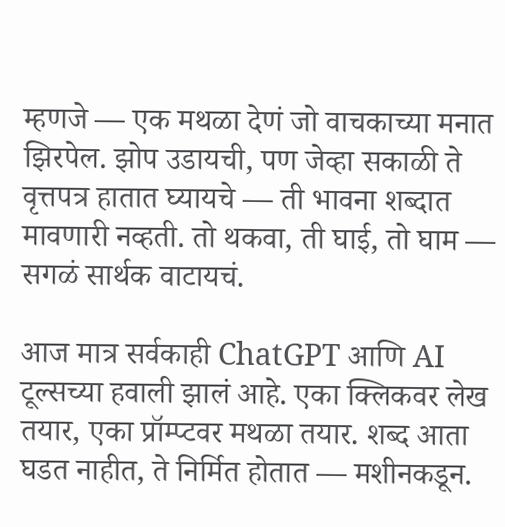म्हणजे — एक मथळा देणं जो वाचकाच्या मनात झिरपेल. झोप उडायची, पण जेव्हा सकाळी ते वृत्तपत्र हातात घ्यायचे — ती भावना शब्दात मावणारी नव्हती. तो थकवा, ती घाई, तो घाम — सगळं सार्थक वाटायचं.

आज मात्र सर्वकाही ChatGPT आणि AI टूल्सच्या हवाली झालं आहे. एका क्लिकवर लेख तयार, एका प्रॉम्प्टवर मथळा तयार. शब्द आता घडत नाहीत, ते निर्मित होतात — मशीनकडून.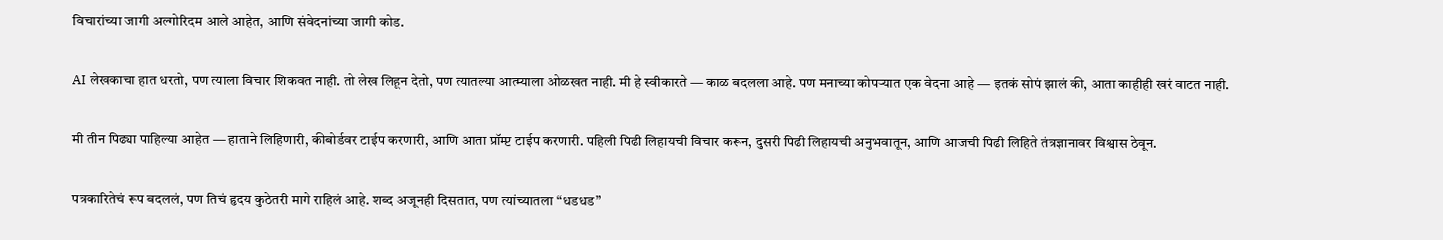विचारांच्या जागी अल्गोरिदम आले आहेत, आणि संवेदनांच्या जागी कोड.

AI लेखकाचा हात धरतो, पण त्याला विचार शिकवत नाही. तो लेख लिहून देतो, पण त्यातल्या आत्म्याला ओळखत नाही. मी हे स्वीकारते — काळ बदलला आहे. पण मनाच्या कोपऱ्यात एक वेदना आहे — इतकं सोपं झालं की, आता काहीही खरं वाटत नाही.

मी तीन पिढ्या पाहिल्या आहेत — हाताने लिहिणारी, कीबोर्डवर टाईप करणारी, आणि आता प्रॉम्प्ट टाईप करणारी. पहिली पिढी लिहायची विचार करून, दुसरी पिढी लिहायची अनुभवातून, आणि आजची पिढी लिहिते तंत्रज्ञानावर विश्वास ठेवून.

पत्रकारितेचं रूप बदललं, पण तिचं हृदय कुठेतरी मागे राहिलं आहे. शब्द अजूनही दिसतात, पण त्यांच्यातला “धडधड”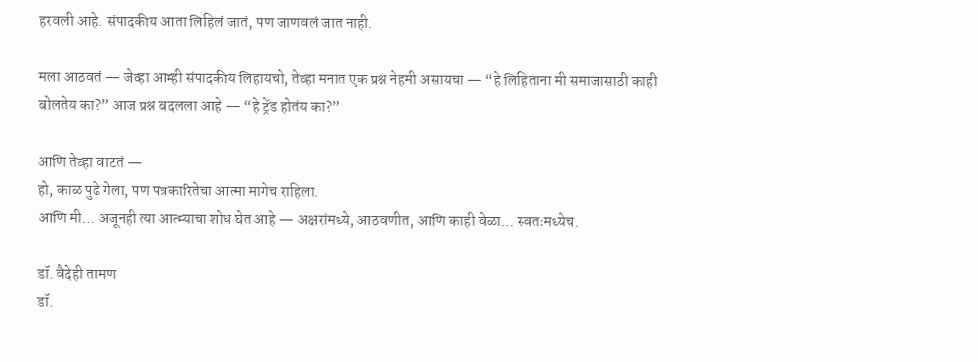हरवली आहे. संपादकीय आता लिहिलं जातं, पण जाणवलं जात नाही.

मला आठवतं — जेव्हा आम्ही संपादकीय लिहायचो, तेव्हा मनात एक प्रश्न नेहमी असायचा — “हे लिहिताना मी समाजासाठी काही बोलतेय का?” आज प्रश्न बदलला आहे — “हे ट्रेंड होतंय का?”

आणि तेव्हा वाटतं —
हो, काळ पुढे गेला, पण पत्रकारितेचा आत्मा मागेच राहिला.
आणि मी… अजूनही त्या आत्म्याचा शोध घेत आहे — अक्षरांमध्ये, आठवणीत, आणि काही वेळा… स्वतःमध्येच.

डॉ. वैदेही तामण
डॉ.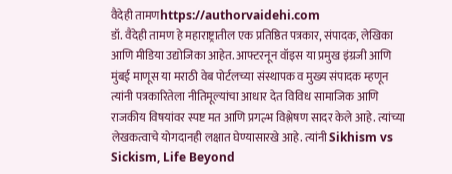वैदेही तामणhttps://authorvaidehi.com
डॉ. वैदेही तामण हे महाराष्ट्रातील एक प्रतिष्ठित पत्रकार, संपादक, लेखिका आणि मीडिया उद्योजिका आहेत. आफ्टरनून वॉइस या प्रमुख इंग्रजी आणि मुंबई माणूस या मराठी वेब पोर्टलच्या संस्थापक व मुख्य संपादक म्हणून त्यांनी पत्रकारितेला नीतिमूल्यांचा आधार देत विविध सामाजिक आणि राजकीय विषयांवर स्पष्ट मत आणि प्रगल्भ विश्लेषण सादर केले आहे. त्यांच्या लेखकत्वाचे योगदानही लक्षात घेण्यासारखे आहे. त्यांनी Sikhism vs Sickism, Life Beyond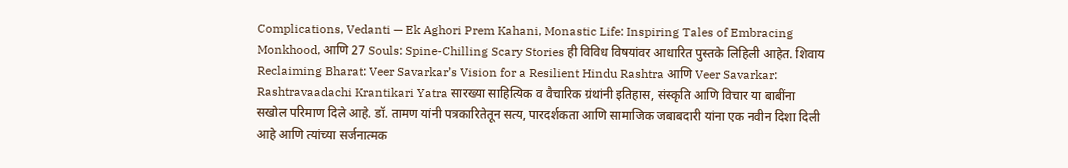Complications, Vedanti — Ek Aghori Prem Kahani, Monastic Life: Inspiring Tales of Embracing Monkhood, आणि 27 Souls: Spine-Chilling Scary Stories ही विविध विषयांवर आधारित पुस्तके लिहिली आहेत. शिवाय Reclaiming Bharat: Veer Savarkar’s Vision for a Resilient Hindu Rashtra आणि Veer Savarkar: Rashtravaadachi Krantikari Yatra सारख्या साहित्यिक व वैचारिक ग्रंथांनी इतिहास, संस्कृति आणि विचार या बाबींना सखोल परिमाण दिले आहे. डॉ. तामण यांनी पत्रकारितेतून सत्य, पारदर्शकता आणि सामाजिक जबाबदारी यांना एक नवीन दिशा दिली आहे आणि त्यांच्या सर्जनात्मक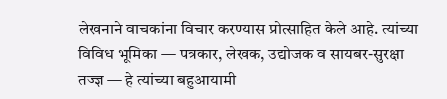लेखनाने वाचकांना विचार करण्यास प्रोत्साहित केले आहे. त्यांच्या विविध भूमिका — पत्रकार, लेखक, उद्योजक व सायबर-सुरक्षा तज्ज्ञ — हे त्यांच्या बहुआयामी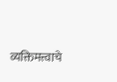व्यक्तिमत्त्वाचे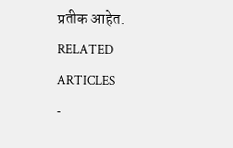प्रतीक आहेत.
RELATED ARTICLES
-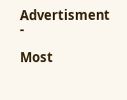Advertisment -

Most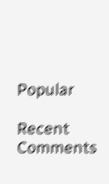Popular

Recent Comments